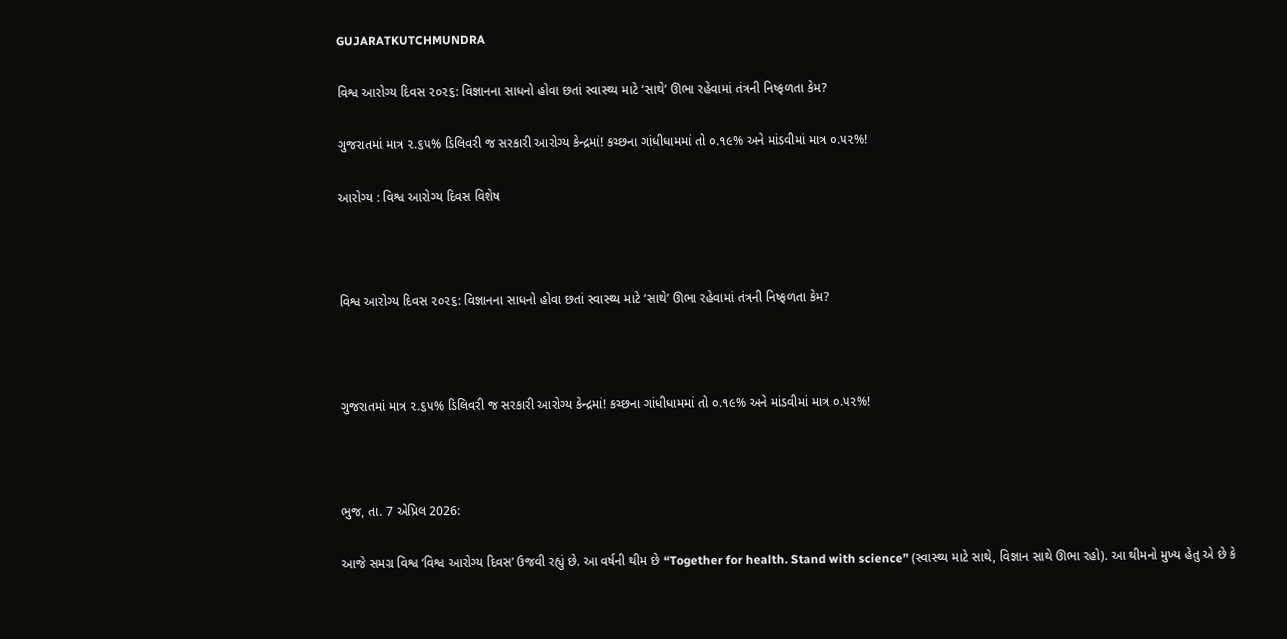GUJARATKUTCHMUNDRA

વિશ્વ આરોગ્ય દિવસ ૨૦૨૬: વિજ્ઞાનના સાધનો હોવા છતાં સ્વાસ્થ્ય માટે ‘સાથે’ ઊભા રહેવામાં તંત્રની નિષ્ફળતા કેમ?

ગુજરાતમાં માત્ર ૨.૬૫% ડિલિવરી જ સરકારી આરોગ્ય કેન્દ્રમાં! કચ્છના ગાંધીધામમાં તો ૦.૧૯% અને માંડવીમાં માત્ર ૦.૫૨%!

આરોગ્ય : વિશ્વ આરોગ્ય દિવસ વિશેષ



વિશ્વ આરોગ્ય દિવસ ૨૦૨૬: વિજ્ઞાનના સાધનો હોવા છતાં સ્વાસ્થ્ય માટે ‘સાથે’ ઊભા રહેવામાં તંત્રની નિષ્ફળતા કેમ?



ગુજરાતમાં માત્ર ૨.૬૫% ડિલિવરી જ સરકારી આરોગ્ય કેન્દ્રમાં! કચ્છના ગાંધીધામમાં તો ૦.૧૯% અને માંડવીમાં માત્ર ૦.૫૨%!



ભુજ, તા. 7 એપ્રિલ 2026:

આજે સમગ્ર વિશ્વ ‘વિશ્વ આરોગ્ય દિવસ’ ઉજવી રહ્યું છે. આ વર્ષની થીમ છે “Together for health. Stand with science” (સ્વાસ્થ્ય માટે સાથે, વિજ્ઞાન સાથે ઊભા રહો). આ થીમનો મુખ્ય હેતુ એ છે કે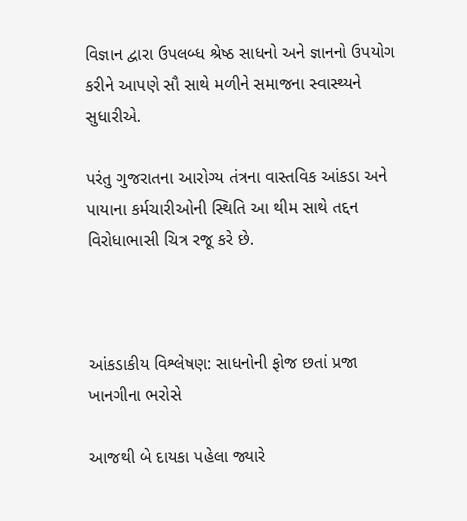વિજ્ઞાન દ્વારા ઉપલબ્ધ શ્રેષ્ઠ સાધનો અને જ્ઞાનનો ઉપયોગ કરીને આપણે સૌ સાથે મળીને સમાજના સ્વાસ્થ્યને સુધારીએ.

પરંતુ ગુજરાતના આરોગ્ય તંત્રના વાસ્તવિક આંકડા અને પાયાના કર્મચારીઓની સ્થિતિ આ થીમ સાથે તદ્દન વિરોધાભાસી ચિત્ર રજૂ કરે છે.



આંકડાકીય વિશ્લેષણ: સાધનોની ફોજ છતાં પ્રજા ખાનગીના ભરોસે

આજથી બે દાયકા પહેલા જ્યારે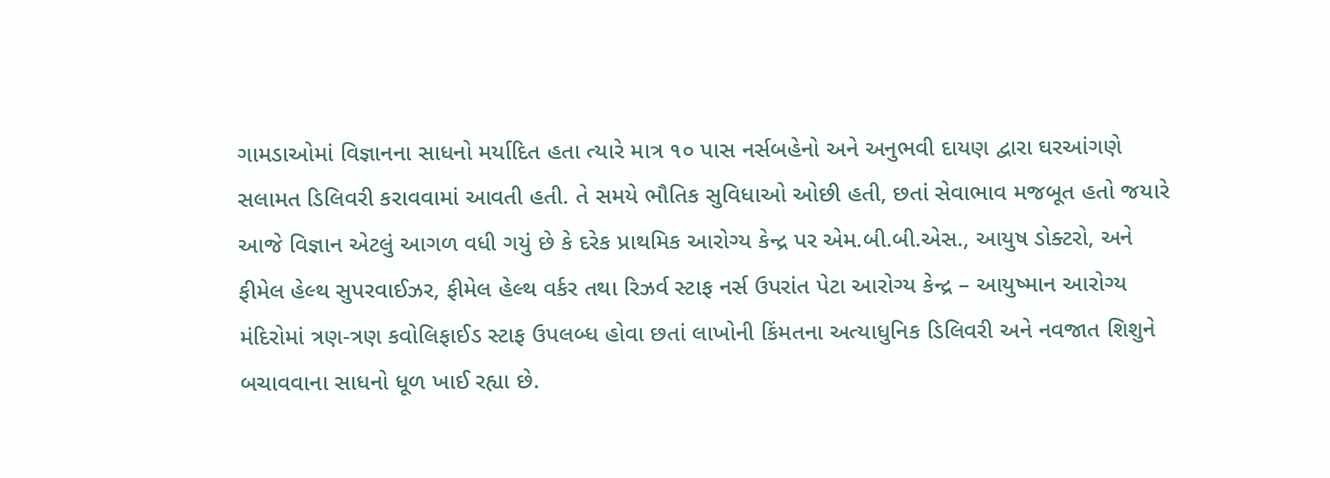ગામડાઓમાં વિજ્ઞાનના સાધનો મર્યાદિત હતા ત્યારે માત્ર ૧૦ પાસ નર્સબહેનો અને અનુભવી દાયણ દ્વારા ઘરઆંગણે સલામત ડિલિવરી કરાવવામાં આવતી હતી. તે સમયે ભૌતિક સુવિધાઓ ઓછી હતી, છતાં સેવાભાવ મજબૂત હતો જયારે આજે વિજ્ઞાન એટલું આગળ વધી ગયું છે કે દરેક પ્રાથમિક આરોગ્ય કેન્દ્ર પર એમ.બી.બી.એસ., આયુષ ડોક્ટરો, અને ફીમેલ હેલ્થ સુપરવાઈઝર, ફીમેલ હેલ્થ વર્કર તથા રિઝર્વ સ્ટાફ નર્સ ઉપરાંત પેટા આરોગ્ય કેન્દ્ર – આયુષ્માન આરોગ્ય મંદિરોમાં ત્રણ-ત્રણ કવોલિફાઈડ સ્ટાફ ઉપલબ્ધ હોવા છતાં લાખોની કિંમતના અત્યાધુનિક ડિલિવરી અને નવજાત શિશુને બચાવવાના સાધનો ધૂળ ખાઈ રહ્યા છે.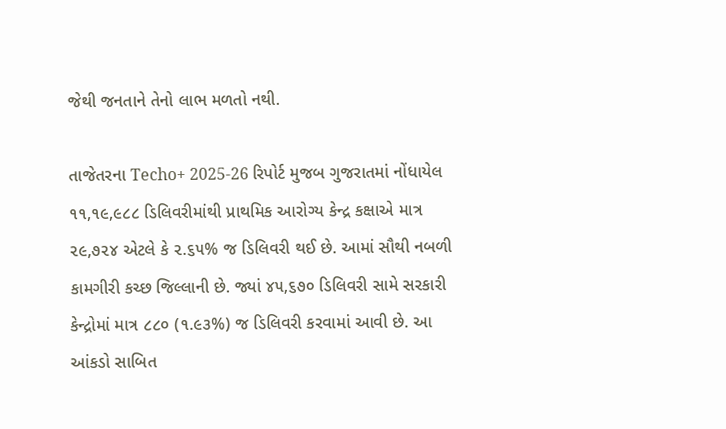જેથી જનતાને તેનો લાભ મળતો નથી.

તાજેતરના Techo+ 2025-26 રિપોર્ટ મુજબ ગુજરાતમાં નોંધાયેલ ૧૧,૧૯,૯૮૮ ડિલિવરીમાંથી પ્રાથમિક આરોગ્ય કેન્દ્ર કક્ષાએ માત્ર ૨૯,૭૨૪ એટલે કે ૨.૬૫% જ ડિલિવરી થઈ છે. આમાં સૌથી નબળી કામગીરી કચ્છ જિલ્લાની છે. જ્યાં ૪૫,૬૭૦ ડિલિવરી સામે સરકારી કેન્દ્રોમાં માત્ર ૮૮૦ (૧.૯૩%) જ ડિલિવરી કરવામાં આવી છે. આ આંકડો સાબિત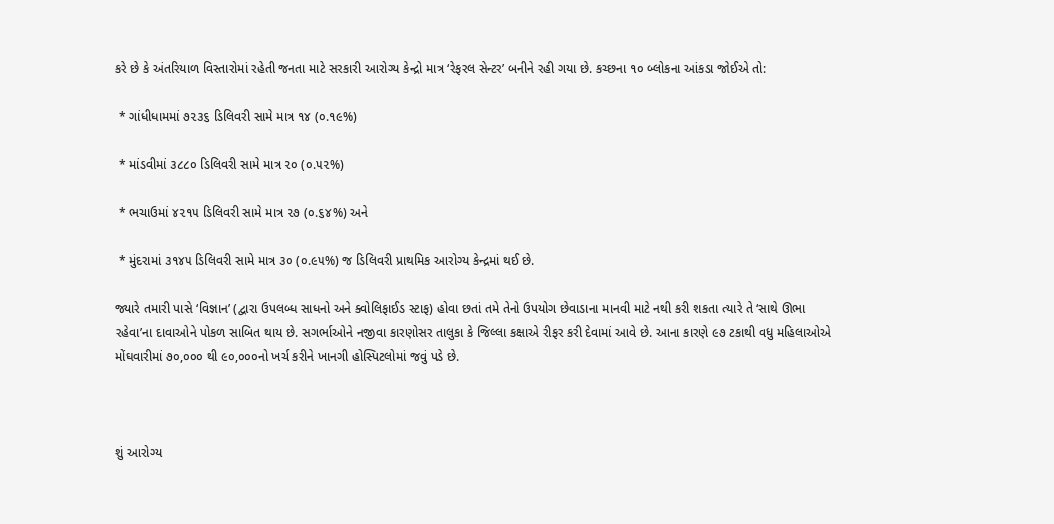કરે છે કે અંતરિયાળ વિસ્તારોમાં રહેતી જનતા માટે સરકારી આરોગ્ય કેન્દ્રો માત્ર ‘રેફરલ સેન્ટર’ બનીને રહી ગયા છે. કચ્છના ૧૦ બ્લોકના આંકડા જોઈએ તો:

 * ગાંધીધામમાં ૭૨૩૬ ડિલિવરી સામે માત્ર ૧૪ (૦.૧૯%)

 * માંડવીમાં ૩૮૮૦ ડિલિવરી સામે માત્ર ૨૦ (૦.૫૨%)

 * ભચાઉમાં ૪૨૧૫ ડિલિવરી સામે માત્ર ૨૭ (૦.૬૪%) અને

 * મુંદરામાં ૩૧૪૫ ડિલિવરી સામે માત્ર ૩૦ (૦.૯૫%) જ ડિલિવરી પ્રાથમિક આરોગ્ય કેન્દ્રમાં થઈ છે.

જ્યારે તમારી પાસે ‘વિજ્ઞાન’ (દ્વારા ઉપલબ્ધ સાધનો અને ક્વોલિફાઈડ સ્ટાફ) હોવા છતાં તમે તેનો ઉપયોગ છેવાડાના માનવી માટે નથી કરી શકતા ત્યારે તે ‘સાથે ઊભા રહેવા’ના દાવાઓને પોકળ સાબિત થાય છે. સગર્ભાઓને નજીવા કારણોસર તાલુકા કે જિલ્લા કક્ષાએ રીફર કરી દેવામાં આવે છે. આના કારણે ૯૭ ટકાથી વધુ મહિલાઓએ મોંઘવારીમાં ૭૦,૦૦૦ થી ૯૦,૦૦૦નો ખર્ચ કરીને ખાનગી હોસ્પિટલોમાં જવું પડે છે.



શું આરોગ્ય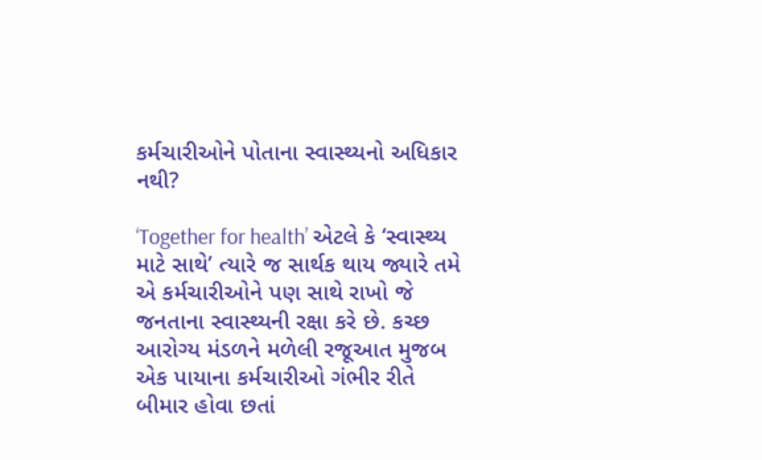કર્મચારીઓને પોતાના સ્વાસ્થ્યનો અધિકાર નથી?

‘Together for health’ એટલે કે ‘સ્વાસ્થ્ય માટે સાથે’ ત્યારે જ સાર્થક થાય જ્યારે તમે એ કર્મચારીઓને પણ સાથે રાખો જે જનતાના સ્વાસ્થ્યની રક્ષા કરે છે. કચ્છ આરોગ્ય મંડળને મળેલી રજૂઆત મુજબ એક પાયાના કર્મચારીઓ ગંભીર રીતે બીમાર હોવા છતાં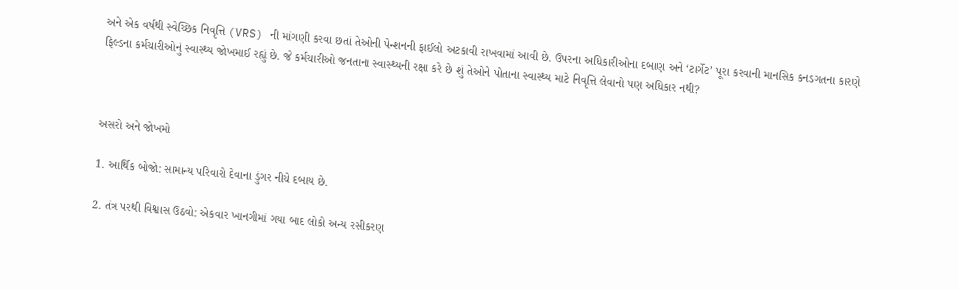અને એક વર્ષથી સ્વેચ્છિક નિવૃત્તિ (VRS) ની માંગણી કરવા છતાં તેઓની પેન્શનની ફાઈલો અટકાવી રાખવામાં આવી છે. ઉપરના અધિકારીઓના દબાણ અને ‘ટાર્ગેટ’ પૂરા કરવાની માનસિક કનડગતના કારણે ફિલ્ડના કર્મચારીઓનું સ્વાસ્થ્ય જોખમાઈ રહ્યું છે. જે કર્મચારીઓ જનતાના સ્વાસ્થ્યની રક્ષા કરે છે શું તેઓને પોતાના સ્વાસ્થ્ય માટે નિવૃત્તિ લેવાનો પણ અધિકાર નથી?



અસરો અને જોખમો

1. આર્થિક બોજો: સામાન્ય પરિવારો દેવાના ડુંગર નીચે દબાય છે.

2. તંત્ર પરથી વિશ્વાસ ઉઠવો: એકવાર ખાનગીમાં ગયા બાદ લોકો અન્ય રસીકરણ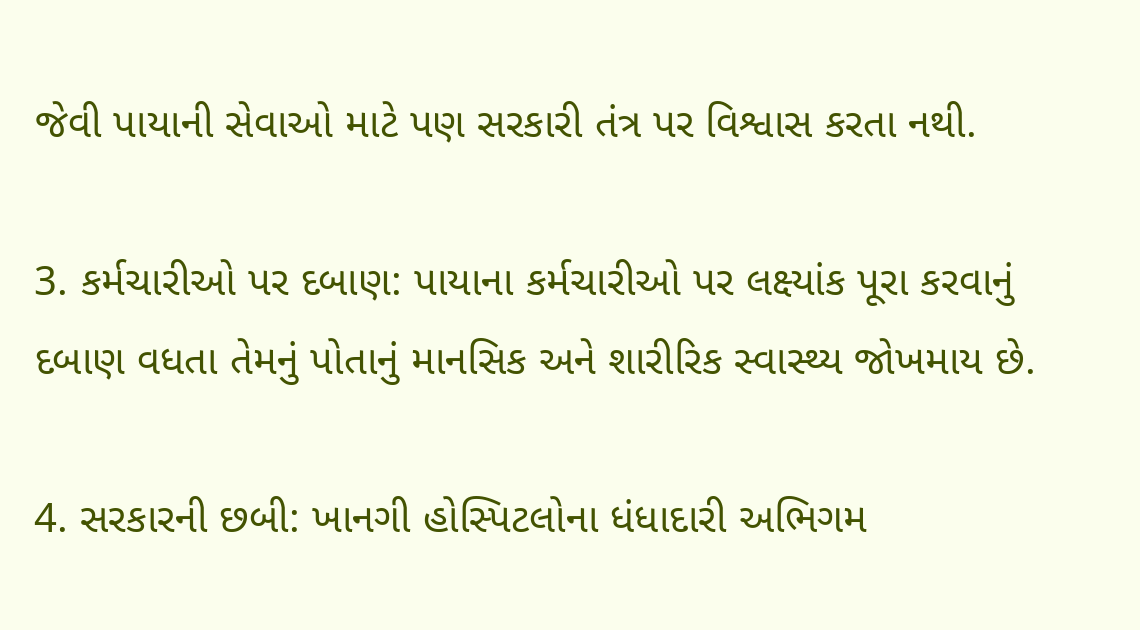જેવી પાયાની સેવાઓ માટે પણ સરકારી તંત્ર પર વિશ્વાસ કરતા નથી.

3. કર્મચારીઓ પર દબાણ: પાયાના કર્મચારીઓ પર લક્ષ્યાંક પૂરા કરવાનું દબાણ વધતા તેમનું પોતાનું માનસિક અને શારીરિક સ્વાસ્થ્ય જોખમાય છે.

4. સરકારની છબી: ખાનગી હોસ્પિટલોના ધંધાદારી અભિગમ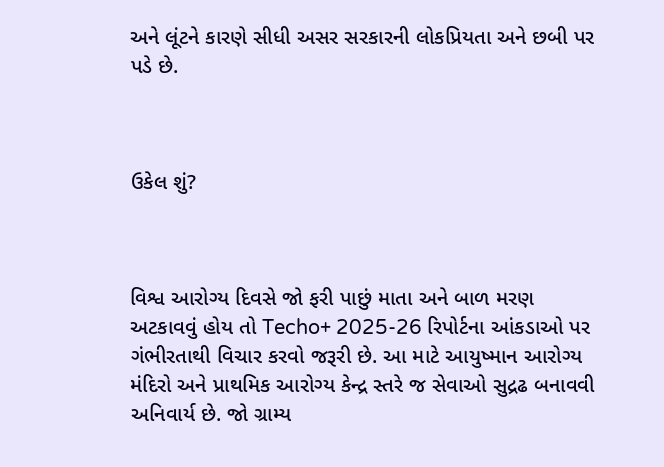અને લૂંટને કારણે સીધી અસર સરકારની લોકપ્રિયતા અને છબી પર પડે છે.



ઉકેલ શું?



વિશ્વ આરોગ્ય દિવસે જો ફરી પાછું માતા અને બાળ મરણ અટકાવવું હોય તો Techo+ 2025-26 રિપોર્ટના આંકડાઓ પર ગંભીરતાથી વિચાર કરવો જરૂરી છે. આ માટે આયુષ્માન આરોગ્ય મંદિરો અને પ્રાથમિક આરોગ્ય કેન્દ્ર સ્તરે જ સેવાઓ સુદ્રઢ બનાવવી અનિવાર્ય છે. જો ગ્રામ્ય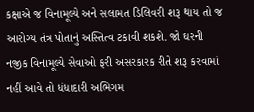કક્ષાએ જ વિનામૂલ્યે અને સલામત ડિલિવરી શરૂ થાય તો જ આરોગ્ય તંત્ર પોતાનું અસ્તિત્વ ટકાવી શકશે. જો ઘરની નજીક વિનામૂલ્યે સેવાઓ ફરી અસરકારક રીતે શરૂ કરવામાં નહીં આવે તો ધંધાદારી અભિગમ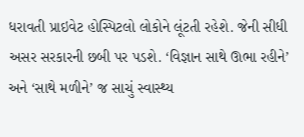ધરાવતી પ્રાઇવેટ હોસ્પિટલો લોકોને લૂંટતી રહેશે. જેની સીધી અસર સરકારની છબી પર પડશે. ‘વિજ્ઞાન સાથે ઊભા રહીને’ અને ‘સાથે મળીને’ જ સાચું સ્વાસ્થ્ય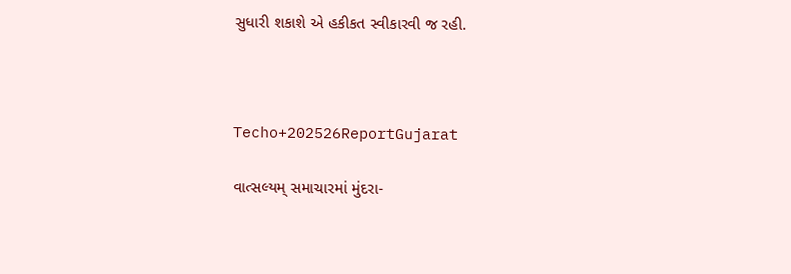સુધારી શકાશે એ હકીકત સ્વીકારવી જ રહી.



Techo+202526ReportGujarat

વાત્સલ્યમ્ સમાચારમાં મુંદરા-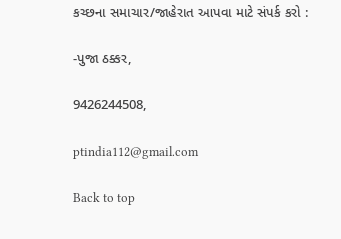કચ્છના સમાચાર/જાહેરાત આપવા માટે સંપર્ક કરો :

-પુજા ઠક્કર,

9426244508,

ptindia112@gmail.com

Back to top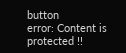button
error: Content is protected !!